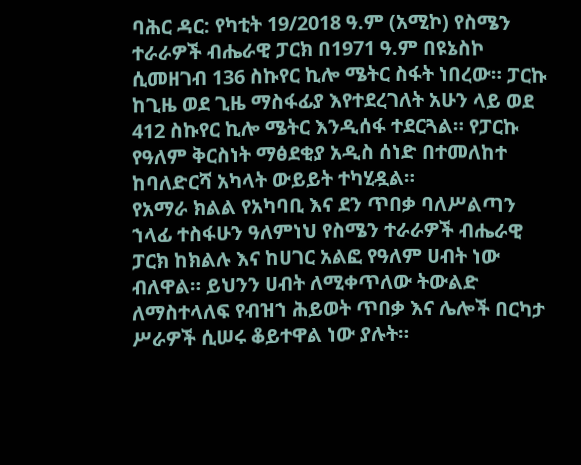ባሕር ዳር: የካቲት 19/2018 ዓ.ም (አሚኮ) የስሜን ተራራዎች ብሔራዊ ፓርክ በ1971 ዓ.ም በዩኔስኮ ሲመዘገብ 136 ስኩየር ኪሎ ሜትር ስፋት ነበረው። ፓርኩ ከጊዜ ወደ ጊዜ ማስፋፊያ እየተደረገለት አሁን ላይ ወደ 412 ስኩየር ኪሎ ሜትር እንዲሰፋ ተደርጓል። የፓርኩ የዓለም ቅርስነት ማፅደቂያ አዲስ ሰነድ በተመለከተ ከባለድርሻ አካላት ውይይት ተካሂዷል።
የአማራ ክልል የአካባቢ እና ደን ጥበቃ ባለሥልጣን ኀላፊ ተስፋሁን ዓለምነህ የስሜን ተራራዎች ብሔራዊ ፓርክ ከክልሉ እና ከሀገር አልፎ የዓለም ሀብት ነው ብለዋል። ይህንን ሀብት ለሚቀጥለው ትውልድ ለማስተላለፍ የብዝኀ ሕይወት ጥበቃ እና ሌሎች በርካታ ሥራዎች ሲሠሩ ቆይተዋል ነው ያሉት።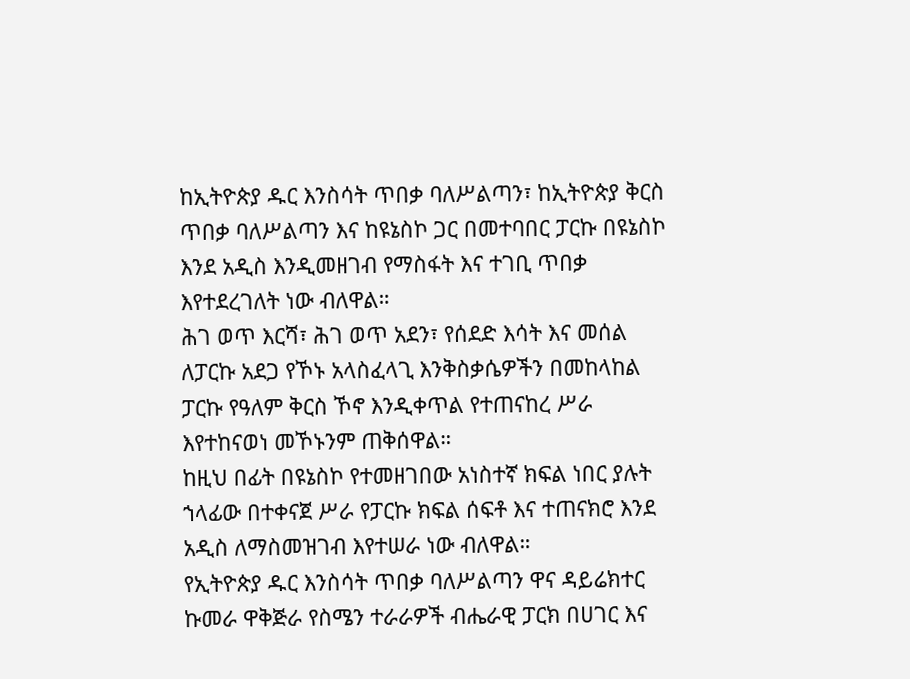ከኢትዮጵያ ዱር እንስሳት ጥበቃ ባለሥልጣን፣ ከኢትዮጵያ ቅርስ ጥበቃ ባለሥልጣን እና ከዩኔስኮ ጋር በመተባበር ፓርኩ በዩኔስኮ እንደ አዲስ እንዲመዘገብ የማስፋት እና ተገቢ ጥበቃ እየተደረገለት ነው ብለዋል።
ሕገ ወጥ እርሻ፣ ሕገ ወጥ አደን፣ የሰደድ እሳት እና መሰል ለፓርኩ አደጋ የኾኑ አላስፈላጊ እንቅስቃሴዎችን በመከላከል ፓርኩ የዓለም ቅርስ ኾኖ እንዲቀጥል የተጠናከረ ሥራ እየተከናወነ መኾኑንም ጠቅሰዋል።
ከዚህ በፊት በዩኔስኮ የተመዘገበው አነስተኛ ክፍል ነበር ያሉት ኀላፊው በተቀናጀ ሥራ የፓርኩ ክፍል ሰፍቶ እና ተጠናክሮ እንደ አዲስ ለማስመዝገብ እየተሠራ ነው ብለዋል።
የኢትዮጵያ ዱር እንስሳት ጥበቃ ባለሥልጣን ዋና ዳይሬክተር ኩመራ ዋቅጅራ የስሜን ተራራዎች ብሔራዊ ፓርክ በሀገር እና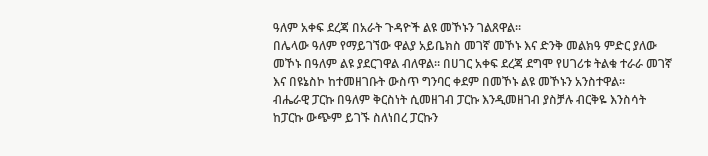ዓለም አቀፍ ደረጃ በአራት ጉዳዮች ልዩ መኾኑን ገልጸዋል።
በሌላው ዓለም የማይገኘው ዋልያ አይቤክስ መገኛ መኾኑ እና ድንቅ መልክዓ ምድር ያለው መኾኑ በዓለም ልዩ ያደርገዋል ብለዋል። በሀገር አቀፍ ደረጃ ደግሞ የሀገሪቱ ትልቁ ተራራ መገኛ እና በዩኔስኮ ከተመዘገቡት ውስጥ ግንባር ቀደም በመኾኑ ልዩ መኾኑን አንስተዋል።
ብሔራዊ ፓርኩ በዓለም ቅርስነት ሲመዘገብ ፓርኩ እንዲመዘገብ ያስቻሉ ብርቅዬ እንስሳት ከፓርኩ ውጭም ይገኙ ስለነበረ ፓርኩን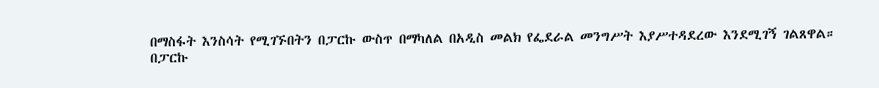በማስፋት እንስሳት የሚገኙበትን በፓርኩ ውስጥ በማካለል በአዲስ መልክ የፌደራል መንግሥት እያሥተዳደረው እንደሚገኝ ገልጸዋል።
በፓርኩ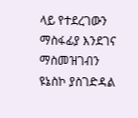ላይ የተደረገውን ማስፋፊያ እንደገና ማስመዝገብን ዩኔስኮ ያስገድዳል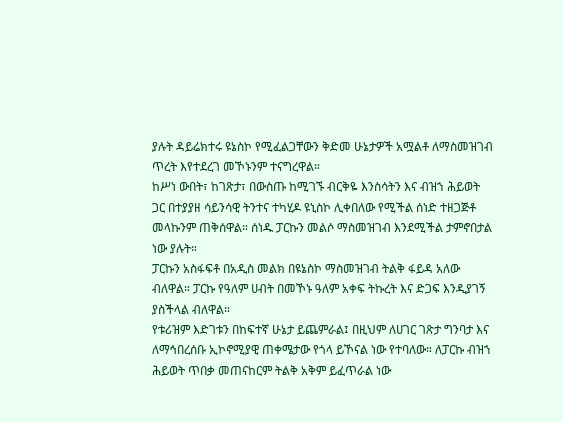ያሉት ዳይሬክተሩ ዩኔስኮ የሚፈልጋቸውን ቅድመ ሁኔታዎች አሟልቶ ለማስመዝገብ ጥረት እየተደረገ መኾኑንም ተናግረዋል።
ከሥነ ውበት፣ ከገጽታ፣ በውስጡ ከሚገኙ ብርቅዬ እንስሳትን እና ብዝኀ ሕይወት ጋር በተያያዘ ሳይንሳዊ ትንተና ተካሂዶ ዩኒስኮ ሊቀበለው የሚችል ሰነድ ተዘጋጅቶ መላኩንም ጠቅሰዋል። ሰነዱ ፓርኩን መልሶ ማስመዝገብ እንደሚችል ታምኖበታል ነው ያሉት።
ፓርኩን አስፋፍቶ በአዲስ መልክ በዩኔስኮ ማስመዝገብ ትልቅ ፋይዳ አለው ብለዋል። ፓርኩ የዓለም ሀብት በመኾኑ ዓለም አቀፍ ትኩረት እና ድጋፍ እንዲያገኝ ያስችላል ብለዋል።
የቱሪዝም እድገቱን በከፍተኛ ሁኔታ ይጨምራል፤ በዚህም ለሀገር ገጽታ ግንባታ እና ለማኅበረሰቡ ኢኮኖሚያዊ ጠቀሜታው የጎላ ይኾናል ነው የተባለው። ለፓርኩ ብዝኀ ሕይወት ጥበቃ መጠናከርም ትልቅ አቅም ይፈጥራል ነው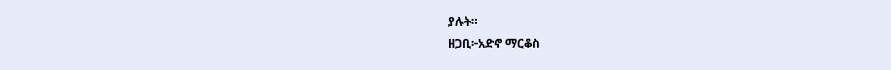ያሉት።
ዘጋቢ፦አድኖ ማርቆስ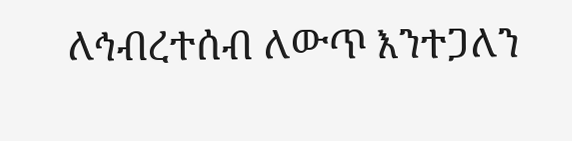ለኅብረተሰብ ለውጥ እንተጋለን